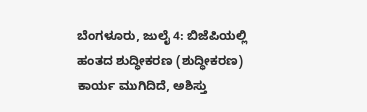ಬೆಂಗಳೂರು, ಜುಲೈ 4: ಬಿಜೆಪಿಯಲ್ಲಿ ಹಂತದ ಶುದ್ಧೀಕರಣ (ಶುದ್ಧೀಕರಣ) ಕಾರ್ಯ ಮುಗಿದಿದೆ, ಅಶಿಸ್ತು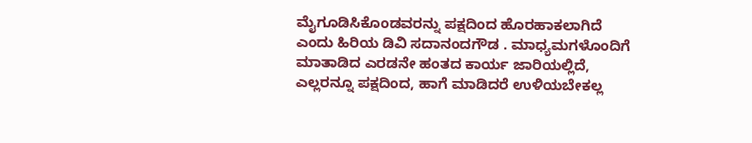ಮೈಗೂಡಿಸಿಕೊಂಡವರನ್ನು ಪಕ್ಷದಿಂದ ಹೊರಹಾಕಲಾಗಿದೆ ಎಂದು ಹಿರಿಯ ಡಿವಿ ಸದಾನಂದಗೌಡ . ಮಾಧ್ಯಮಗಳೊಂದಿಗೆ ಮಾತಾಡಿದ ಎರಡನೇ ಹಂತದ ಕಾರ್ಯ ಜಾರಿಯಲ್ಲಿದೆ, ಎಲ್ಲರನ್ನೂ ಪಕ್ಷದಿಂದ, ಹಾಗೆ ಮಾಡಿದರೆ ಉಳಿಯಬೇಕಲ್ಲ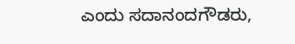ಎಂದು ಸದಾನಂದಗೌಡರು,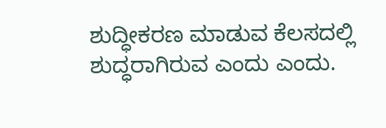ಶುದ್ಧೀಕರಣ ಮಾಡುವ ಕೆಲಸದಲ್ಲಿ ಶುದ್ಧರಾಗಿರುವ ಎಂದು ಎಂದು.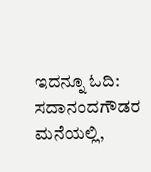ಇದನ್ನೂ ಓದಿ: ಸದಾನಂದಗೌಡರ ಮನೆಯಲ್ಲಿ,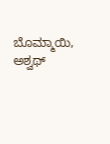ಬೊಮ್ಮಾಯಿ, ಅಶ್ವಥ್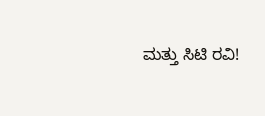ಮತ್ತು ಸಿಟಿ ರವಿ!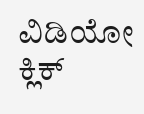ವಿಡಿಯೋ ಕ್ಲಿಕ್